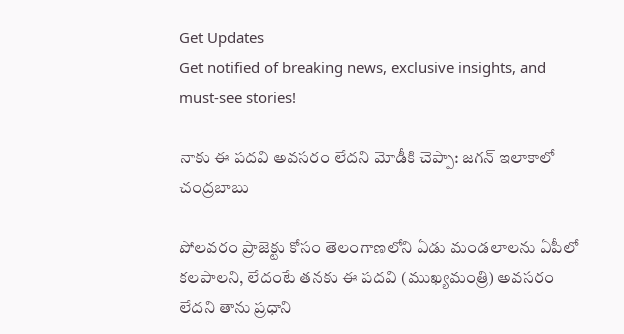Get Updates
Get notified of breaking news, exclusive insights, and must-see stories!

నాకు ఈ పదవి అవసరం లేదని మోడీకి చెప్పా: జగన్ ఇలాకాలో చంద్రబాబు

పోలవరం ప్రాజెక్టు కోసం తెలంగాణలోని ఏడు మండలాలను ఏపీలో కలపాలని, లేదంటే తనకు ఈ పదవి (ముఖ్యమంత్రి) అవసరం లేదని తాను ప్రధాని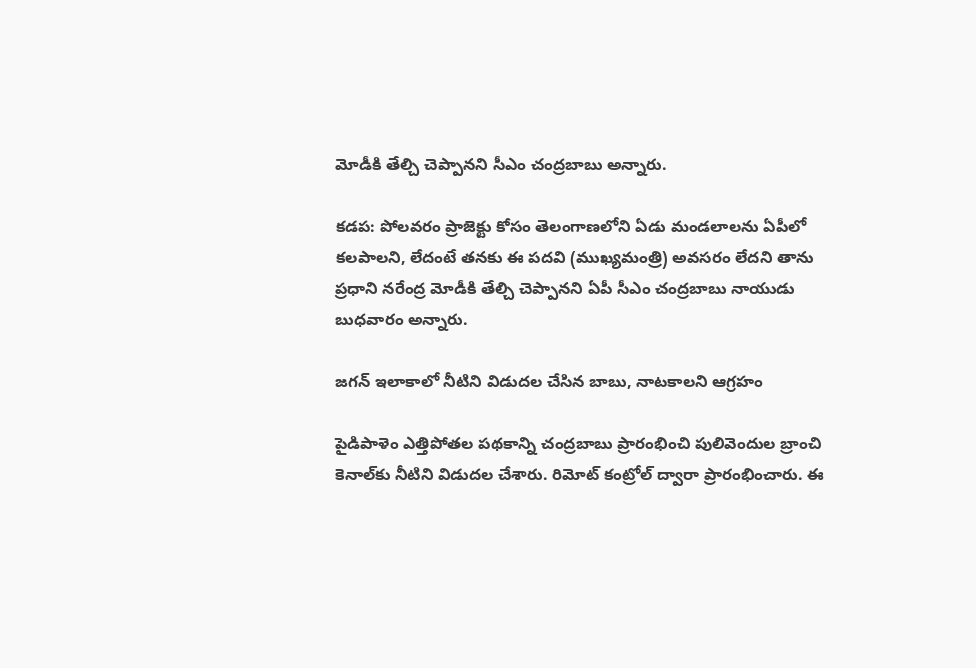మోడీకి తేల్చి చెప్పానని సీఎం చంద్రబాబు అన్నారు.

కడప: పోలవరం ప్రాజెక్టు కోసం తెలంగాణలోని ఏడు మండలాలను ఏపీలో కలపాలని, లేదంటే తనకు ఈ పదవి (ముఖ్యమంత్రి) అవసరం లేదని తాను ప్రధాని నరేంద్ర మోడీకి తేల్చి చెప్పానని ఏపీ సీఎం చంద్రబాబు నాయుడు బుధవారం అన్నారు.

జగన్ ఇలాకాలో నీటిని విడుదల చేసిన బాబు, నాటకాలని ఆగ్రహం

పైడిపాళెం ఎత్తిపోతల పథకాన్ని చంద్రబాబు ప్రారంభించి పులివెందుల బ్రాంచి కెనాల్‌కు నీటిని విడుదల చేశారు. రిమోట్ కంట్రోల్ ద్వారా ప్రారంభించారు. ఈ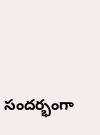సందర్భంగా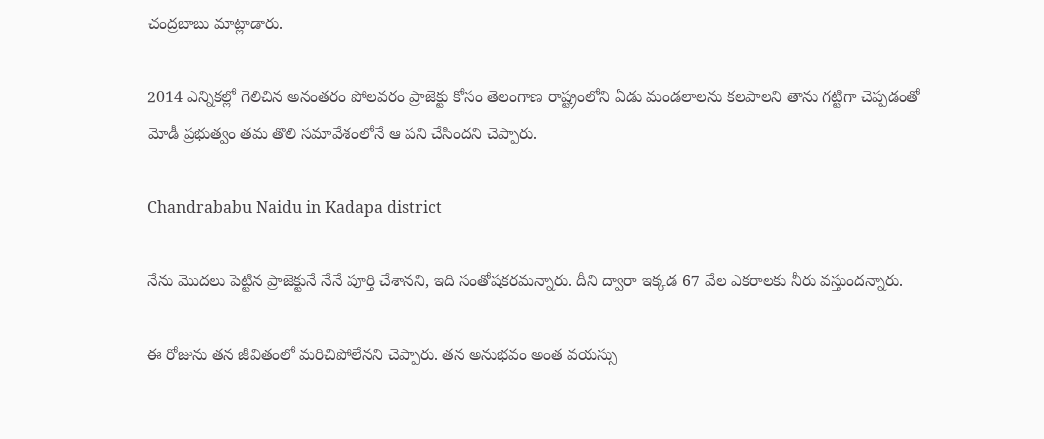చంద్రబాబు మాట్లాడారు.

2014 ఎన్నికల్లో గెలిచిన అనంతరం పోలవరం ప్రాజెక్టు కోసం తెలంగాణ రాష్ట్రంలోని ఏడు మండలాలను కలపాలని తాను గట్టిగా చెప్పడంతో మోడీ ప్రభుత్వం తమ తొలి సమావేశంలోనే ఆ పని చేసిందని చెప్పారు.

Chandrababu Naidu in Kadapa district

నేను మొదలు పెట్టిన ప్రాజెక్టునే నేనే పూర్తి చేశానని, ఇది సంతోషకరమన్నారు. దీని ద్వారా ఇక్కడ 67 వేల ఎకరాలకు నీరు వస్తుందన్నారు.

ఈ రోజును తన జీవితంలో మరిచిపోలేనని చెప్పారు. తన అనుభవం అంత వయస్సు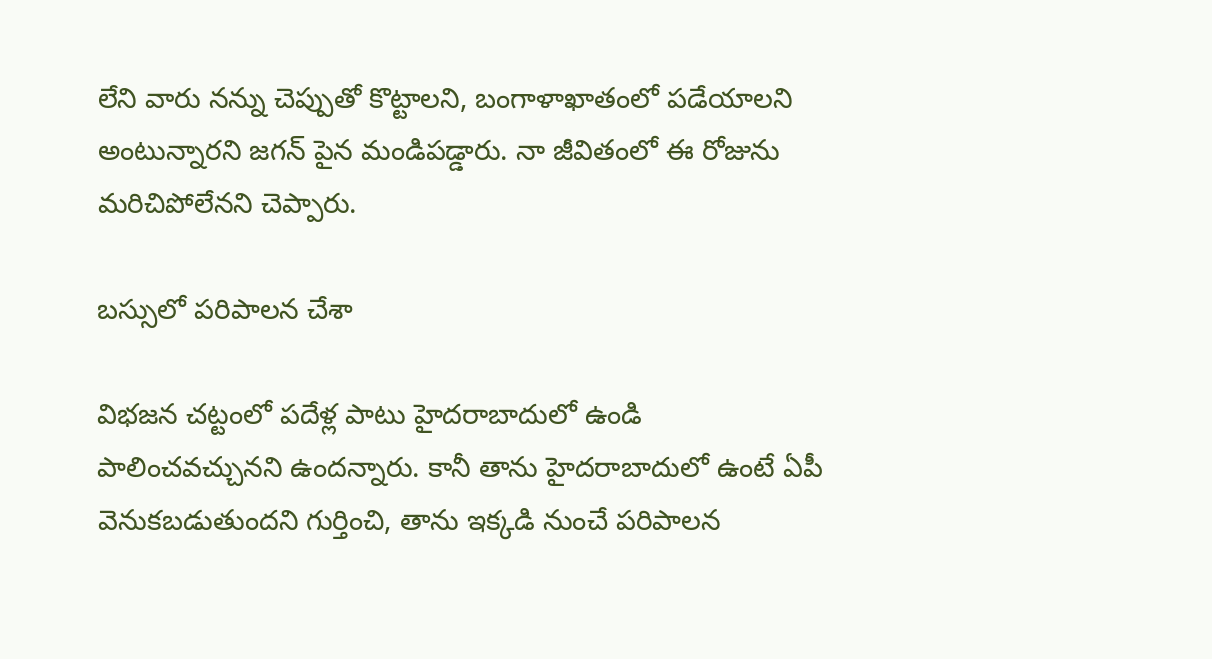లేని వారు నన్ను చెప్పుతో కొట్టాలని, బంగాళాఖాతంలో పడేయాలని అంటున్నారని జగన్ పైన మండిపడ్డారు. నా జీవితంలో ఈ రోజును మరిచిపోలేనని చెప్పారు.

బస్సులో పరిపాలన చేశా

విభజన చట్టంలో పదేళ్ల పాటు హైదరాబాదులో ఉండి పాలించవచ్చునని ఉందన్నారు. కానీ తాను హైదరాబాదులో ఉంటే ఏపీ వెనుకబడుతుందని గుర్తించి, తాను ఇక్కడి నుంచే పరిపాలన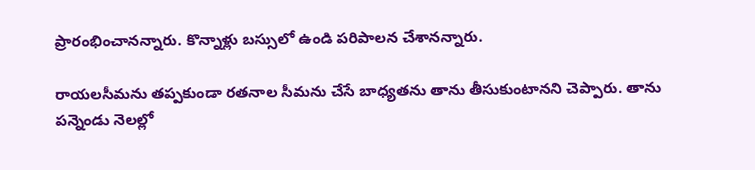ప్రారంభించానన్నారు. కొన్నాళ్లు బస్సులో ఉండి పరిపాలన చేశానన్నారు.

రాయలసీమను తప్పకుండా రతనాల సీమను చేసే బాధ్యతను తాను తీసుకుంటానని చెప్పారు. తాను పన్నెండు నెలల్లో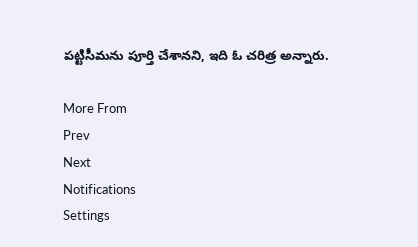పట్టిసీమను పూర్తి చేశానని, ఇది ఓ చరిత్ర అన్నారు.

More From
Prev
Next
Notifications
Settings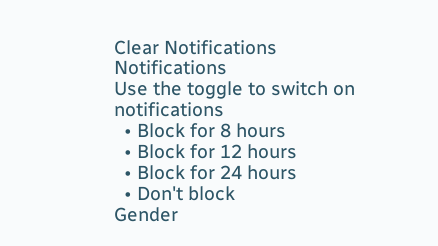Clear Notifications
Notifications
Use the toggle to switch on notifications
  • Block for 8 hours
  • Block for 12 hours
  • Block for 24 hours
  • Don't block
Gender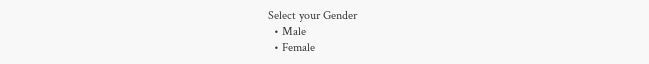Select your Gender
  • Male
  • Female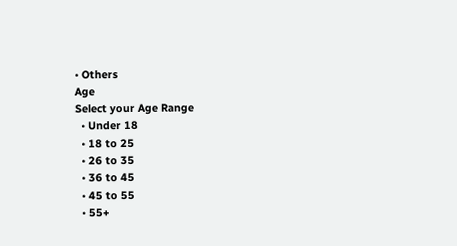• Others
Age
Select your Age Range
  • Under 18
  • 18 to 25
  • 26 to 35
  • 36 to 45
  • 45 to 55
  • 55+